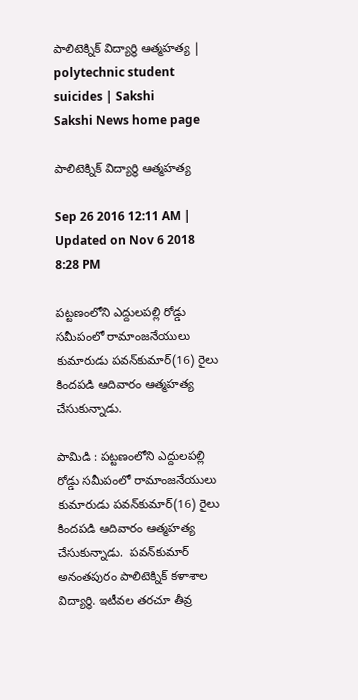పాలిటెక్నిక్‌ విద్యార్థి ఆత్మహత్య | polytechnic student suicides | Sakshi
Sakshi News home page

పాలిటెక్నిక్‌ విద్యార్థి ఆత్మహత్య

Sep 26 2016 12:11 AM | Updated on Nov 6 2018 8:28 PM

పట్టణంలోని ఎద్దులపల్లి రోడ్డు సమీపంలో రామాంజనేయులు కుమారుడు పవన్‌కుమార్‌(16) రైలు కిందపడి ఆదివారం ఆత్మహత్య చేసుకున్నాడు.

పామిడి : పట్టణంలోని ఎద్దులపల్లి రోడ్డు సమీపంలో రామాంజనేయులు కుమారుడు పవన్‌కుమార్‌(16) రైలు కిందపడి ఆదివారం ఆత్మహత్య చేసుకున్నాడు.  పవన్‌కుమార్‌ అనంతపురం పాలిటెక్నిక్‌ కళాశాల విద్యార్థి. ఇటీవల తరచూ తీవ్ర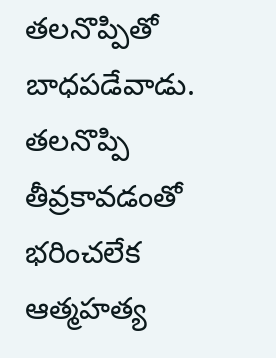తలనొప్పితో బాధపడేవాడు. తలనొప్పి తీవ్రకావడంతో భరించలేక ఆత్మహత్య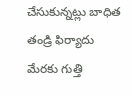చేసుకున్నట్లు బాధిత తండ్రి ఫిర్యాదు మేరకు గుత్తి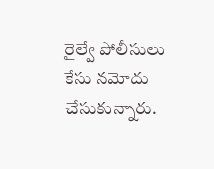రైల్వే పోలీసులు కేసు నమోదు చేసుకున్నారు.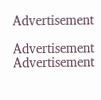Advertisement

Advertisement
Advertisement